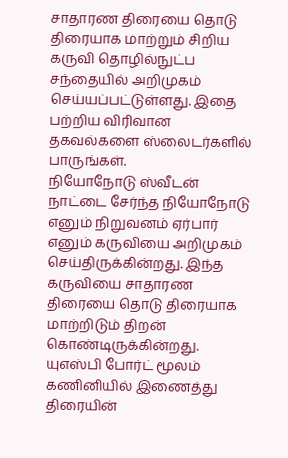சாதாரண திரையை தொடு திரையாக மாற்றும் சிறிய கருவி தொழில்நுட்ப சந்தையில் அறிமுகம் செய்யப்பட்டுள்ளது. இதை பற்றிய விரிவான தகவல்களை ஸ்லைடர்களில் பாருங்கள்.
நியோநோடு ஸ்வீடன் நாட்டை சேர்ந்த நியோநோடு எனும் நிறுவனம் ஏர்பார் எனும் கருவியை அறிமுகம் செய்திருக்கின்றது. இந்த கருவியை சாதாரண திரையை தொடு திரையாக மாற்றிடும் திறன் கொண்டிருக்கின்றது.
யுஎஸ்பி போர்ட் மூலம் கணினியில் இணைத்து திரையின்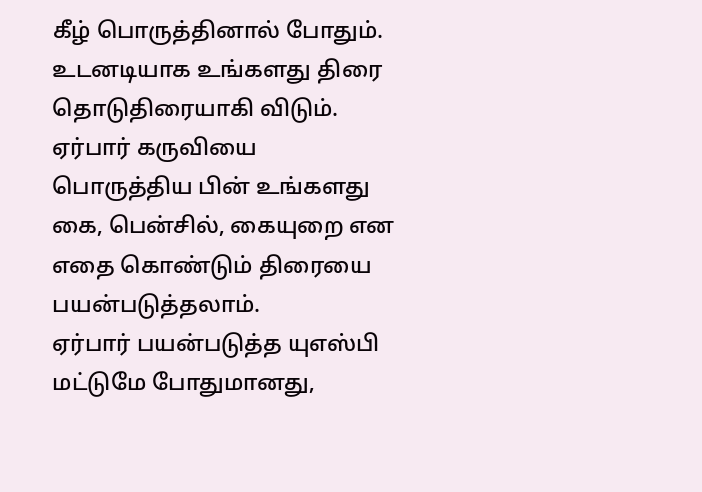கீழ் பொருத்தினால் போதும். உடனடியாக உங்களது திரை தொடுதிரையாகி விடும்.
ஏர்பார் கருவியை பொருத்திய பின் உங்களது கை, பென்சில், கையுறை என எதை கொண்டும் திரையை பயன்படுத்தலாம்.
ஏர்பார் பயன்படுத்த யுஎஸ்பி மட்டுமே போதுமானது,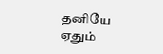தனியே ஏதும்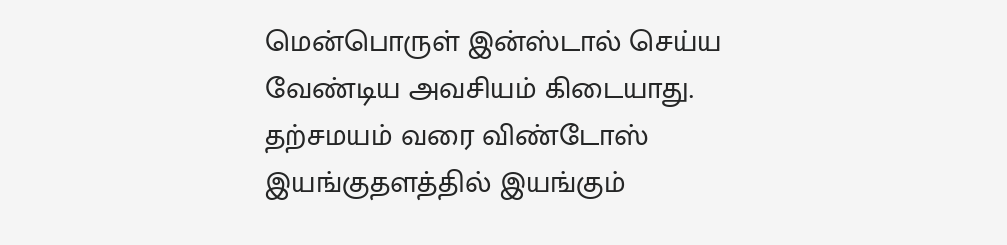மென்பொருள் இன்ஸ்டால் செய்ய வேண்டிய அவசியம் கிடையாது.
தற்சமயம் வரை விண்டோஸ் இயங்குதளத்தில் இயங்கும்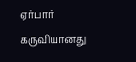ஏர்பார் கருவியானது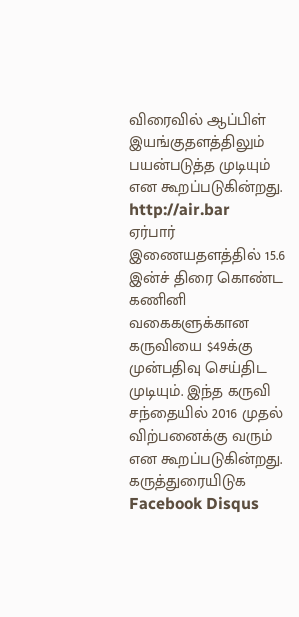விரைவில் ஆப்பிள் இயங்குதளத்திலும் பயன்படுத்த முடியும் என கூறப்படுகின்றது.
http://air.bar
ஏர்பார் இணையதளத்தில் 15.6 இன்ச் திரை கொண்ட கணினி வகைகளுக்கான கருவியை $49க்கு முன்பதிவு செய்திட முடியும். இந்த கருவி சந்தையில் 2016 முதல் விற்பனைக்கு வரும் என கூறப்படுகின்றது.
கருத்துரையிடுக Facebook Disqus